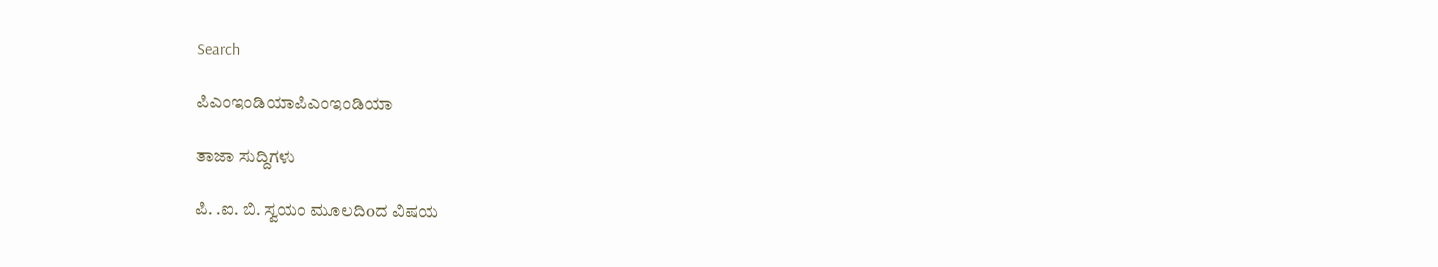Search

ಪಿಎಂಇಂಡಿಯಾಪಿಎಂಇಂಡಿಯಾ

ತಾಜಾ ಸುದ್ದಿಗಳು

ಪಿ. .ಐ. ಬಿ. ಸ್ವಯಂ ಮೂಲದಿoದ ವಿಷಯ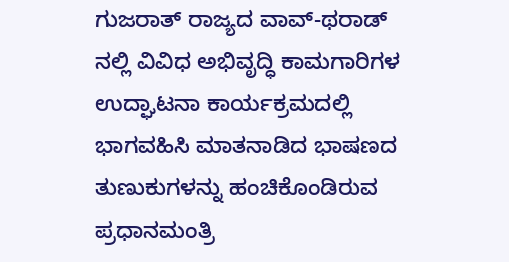ಗುಜರಾತ್‌ ರಾಜ್ಯದ ವಾವ್-ಥರಾಡ್ ನಲ್ಲಿ ವಿವಿಧ ಅಭಿವೃದ್ಧಿ ಕಾಮಗಾರಿಗಳ ಉದ್ಘಾಟನಾ ಕಾರ್ಯಕ್ರಮದಲ್ಲಿ ಭಾಗವಹಿಸಿ ಮಾತನಾಡಿದ ಭಾಷಣದ ತುಣುಕುಗಳನ್ನು ಹಂಚಿಕೊಂಡಿರುವ ಪ್ರಧಾನಮಂತ್ರಿ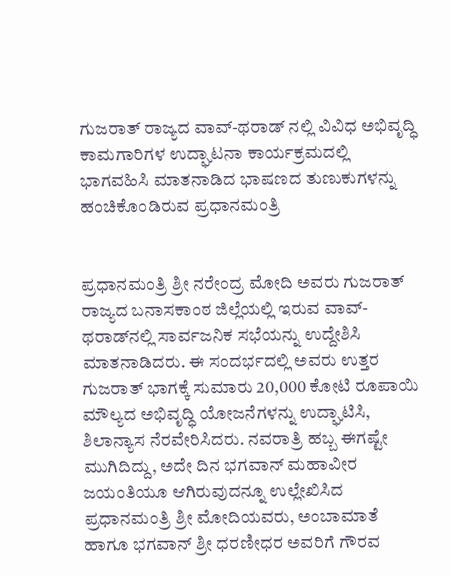ಗುಜರಾತ್‌ ರಾಜ್ಯದ ವಾವ್-ಥರಾಡ್ ನಲ್ಲಿ ವಿವಿಧ ಅಭಿವೃದ್ಧಿ ಕಾಮಗಾರಿಗಳ ಉದ್ಘಾಟನಾ ಕಾರ್ಯಕ್ರಮದಲ್ಲಿ ಭಾಗವಹಿಸಿ ಮಾತನಾಡಿದ ಭಾಷಣದ ತುಣುಕುಗಳನ್ನು ಹಂಚಿಕೊಂಡಿರುವ ಪ್ರಧಾನಮಂತ್ರಿ


ಪ್ರಧಾನಮಂತ್ರಿ ಶ್ರೀ ನರೇಂದ್ರ ಮೋದಿ ಅವರು ಗುಜರಾತ್ ರಾಜ್ಯದ ಬನಾಸಕಾಂಠ ಜಿಲ್ಲೆಯಲ್ಲಿ ಇರುವ ವಾವ್-ಥರಾಡ್‌ನಲ್ಲಿ ಸಾರ್ವಜನಿಕ ಸಭೆಯನ್ನು ಉದ್ದೇಶಿಸಿ ಮಾತನಾಡಿದರು. ಈ ಸಂದರ್ಭದಲ್ಲಿ ಅವರು ಉತ್ತರ ಗುಜರಾತ್‌ ಭಾಗಕ್ಕೆ ಸುಮಾರು 20,000 ಕೋಟಿ ರೂಪಾಯಿ ಮೌಲ್ಯದ ಅಭಿವೃದ್ಧಿ ಯೋಜನೆಗಳನ್ನು ಉದ್ಘಾಟಿಸಿ, ಶಿಲಾನ್ಯಾಸ ನೆರವೇರಿಸಿದರು. ನವರಾತ್ರಿ ಹಬ್ಬ ಈಗಷ್ಟೇ ಮುಗಿದಿದ್ದು, ಅದೇ ದಿನ ಭಗವಾನ್ ಮಹಾವೀರ ಜಯಂತಿಯೂ ಆಗಿರುವುದನ್ನೂ ಉಲ್ಲೇಖಿಸಿದ ಪ್ರಧಾನಮಂತ್ರಿ ಶ್ರೀ ಮೋದಿಯವರು, ಅಂಬಾಮಾತೆ ಹಾಗೂ ಭಗವಾನ್ ಶ್ರೀ ಧರಣೀಧರ ಅವರಿಗೆ ಗೌರವ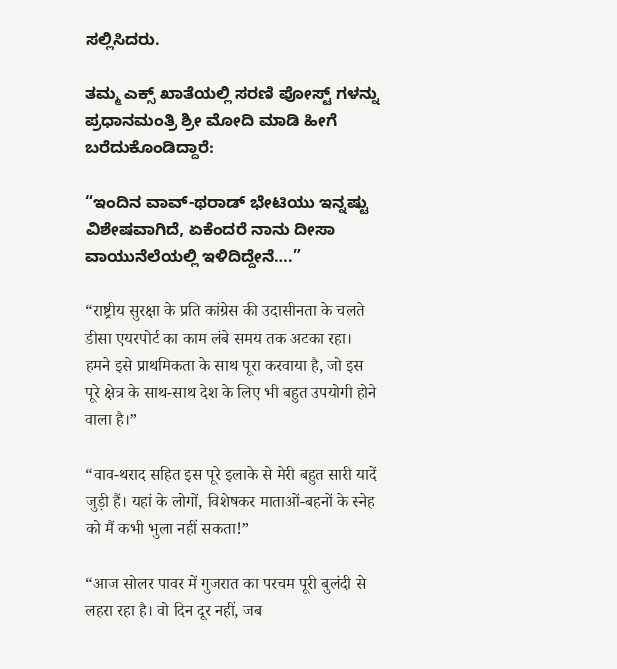ಸಲ್ಲಿಸಿದರು.

ತಮ್ಮ ಎಕ್ಸ್ ಖಾತೆಯಲ್ಲಿ ಸರಣಿ ಪೋಸ್ಟ್ ಗಳನ್ನು ಪ್ರಧಾನಮಂತ್ರಿ ಶ್ರೀ ಮೋದಿ ಮಾಡಿ ಹೀಗೆ ಬರೆದುಕೊಂಡಿದ್ದಾರೆ:

“ಇಂದಿನ ವಾವ್-ಥರಾಡ್ ಭೇಟಿಯು ಇನ್ನಷ್ಟು ವಿಶೇಷವಾಗಿದೆ, ಏಕೆಂದರೆ ನಾನು ದೀಸಾ ವಾಯುನೆಲೆಯಲ್ಲಿ ಇಳಿದಿದ್ದೇನೆ….”

“राष्ट्रीय सुरक्षा के प्रति कांग्रेस की उदासीनता के चलते डीसा एयरपोर्ट का काम लंबे समय तक अटका रहा। हमने इसे प्राथमिकता के साथ पूरा करवाया है, जो इस पूरे क्षेत्र के साथ-साथ देश के लिए भी बहुत उपयोगी होने वाला है।”

“वाव-थराद सहित इस पूरे इलाके से मेरी बहुत सारी यादें जुड़ी हैं। यहां के लोगों, विशेषकर माताओं-बहनों के स्नेह को मैं कभी भुला नहीं सकता!”

“आज सोलर पावर में गुजरात का परचम पूरी बुलंदी से लहरा रहा है। वो दिन दूर नहीं, जब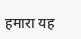हमारा यह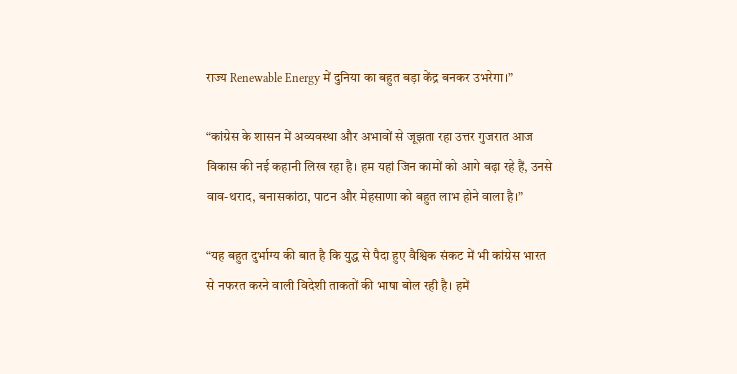राज्य Renewable Energy में दुनिया का बहुत बड़ा केंद्र बनकर उभरेगा।”

“कांग्रेस के शासन में अव्यवस्था और अभावों से जूझता रहा उत्तर गुजरात आज विकास की नई कहानी लिख रहा है। हम यहां जिन कामों को आगे बढ़ा रहे हैं, उनसे वाव-थराद, बनासकांठा, पाटन और मेहसाणा को बहुत लाभ होने वाला है।”

“यह बहुत दुर्भाग्य की बात है कि युद्ध से पैदा हुए वैश्विक संकट में भी कांग्रेस भारत से नफरत करने वाली विदेशी ताकतों की भाषा बोल रही है। हमें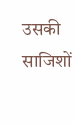उसकी साजिशों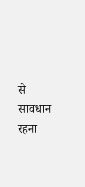से सावधान रहना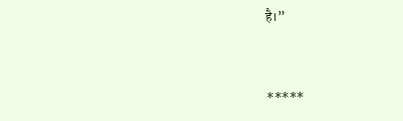है।”



*****